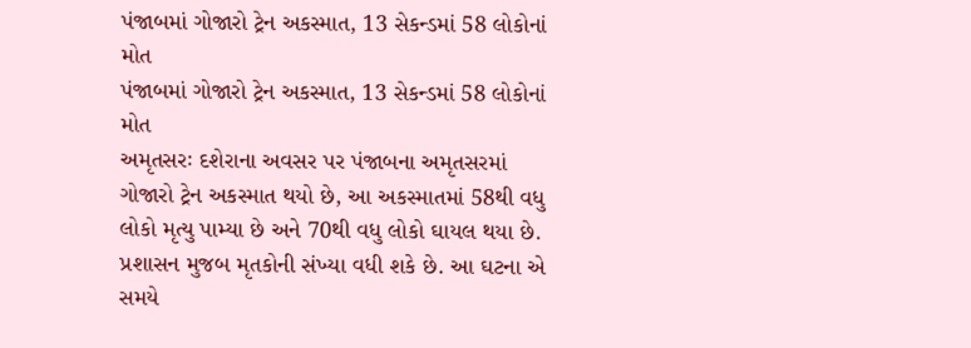પંજાબમાં ગોજારો ટ્રેન અકસ્માત, 13 સેકન્ડમાં 58 લોકોનાં મોત
પંજાબમાં ગોજારો ટ્રેન અકસ્માત, 13 સેકન્ડમાં 58 લોકોનાં મોત
અમૃતસરઃ દશેરાના અવસર પર પંજાબના અમૃતસરમાં ગોજારો ટ્રેન અકસ્માત થયો છે, આ અકસ્માતમાં 58થી વધુ લોકો મૃત્યુ પામ્યા છે અને 70થી વધુ લોકો ઘાયલ થયા છે. પ્રશાસન મુજબ મૃતકોની સંખ્યા વધી શકે છે. આ ઘટના એ સમયે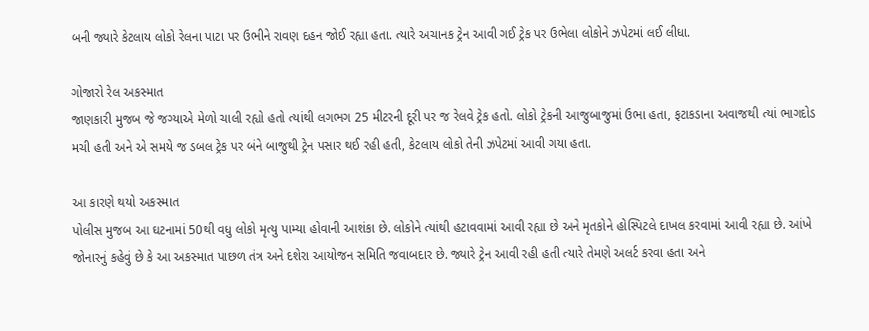બની જ્યારે કેટલાય લોકો રેલના પાટા પર ઉભીને રાવણ દહન જોઈ રહ્યા હતા. ત્યારે અચાનક ટ્રેન આવી ગઈ ટ્રેક પર ઉભેલા લોકોને ઝપેટમાં લઈ લીધા.

ગોજારો રેલ અકસ્માત
જાણકારી મુજબ જે જગ્યાએ મેળો ચાલી રહ્યો હતો ત્યાંથી લગભગ 25 મીટરની દૂરી પર જ રેલવે ટ્રેક હતો. લોકો ટ્રેકની આજુબાજુમાં ઉભા હતા, ફટાકડાના અવાજથી ત્યાં ભાગદોડ મચી હતી અને એ સમયે જ ડબલ ટ્રેક પર બંને બાજુથી ટ્રેન પસાર થઈ રહી હતી, કેટલાય લોકો તેની ઝપેટમાં આવી ગયા હતા.

આ કારણે થયો અકસ્માત
પોલીસ મુજબ આ ઘટનામાં 50થી વધુ લોકો મૃત્યુ પામ્યા હોવાની આશંકા છે. લોકોને ત્યાંથી હટાવવામાં આવી રહ્યા છે અને મૃતકોને હોસ્પિટલે દાખલ કરવામાં આવી રહ્યા છે. આંખે જોનારનું કહેવું છે કે આ અકસ્માત પાછળ તંત્ર અને દશેરા આયોજન સમિતિ જવાબદાર છે. જ્યારે ટ્રેન આવી રહી હતી ત્યારે તેમણે અલર્ટ કરવા હતા અને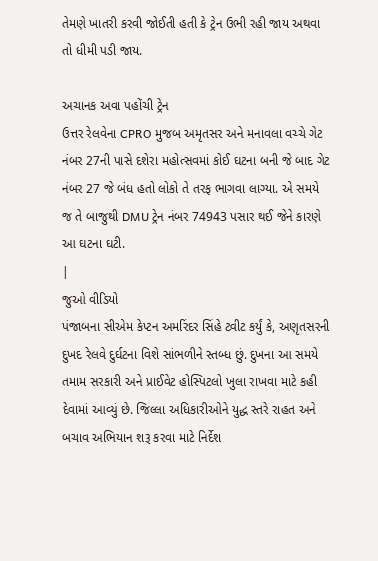તેમણે ખાતરી કરવી જોઈતી હતી કે ટ્રેન ઉભી રહી જાય અથવા તો ધીમી પડી જાય.

અચાનક અવા પહોંચી ટ્રેન
ઉત્તર રેલવેના CPRO મુજબ અમૃતસર અને મનાવલા વચ્ચે ગેટ નંબર 27ની પાસે દશેરા મહોત્સવમાં કોઈ ઘટના બની જે બાદ ગેટ નંબર 27 જે બંધ હતો લોકો તે તરફ ભાગવા લાગ્યા. એ સમયે જ તે બાજુથી DMU ટ્રેન નંબર 74943 પસાર થઈ જેને કારણે આ ઘટના ઘટી.
|
જુઓ વીડિયો
પંજાબના સીએમ કેપ્ટન અમરિંદર સિંહે ટ્વીટ કર્યું કે, અણૃતસરની દુખદ રેલવે દુર્ઘટના વિશે સાંભળીને સ્તબ્ધ છું. દુખના આ સમયે તમામ સરકારી અને પ્રાઈવેટ હોસ્પિટલો ખુલા રાખવા માટે કહી દેવામાં આવ્યું છે. જિલ્લા અધિકારીઓને યુદ્ધ સ્તરે રાહત અને બચાવ અભિયાન શરૂ કરવા માટે નિર્દેશ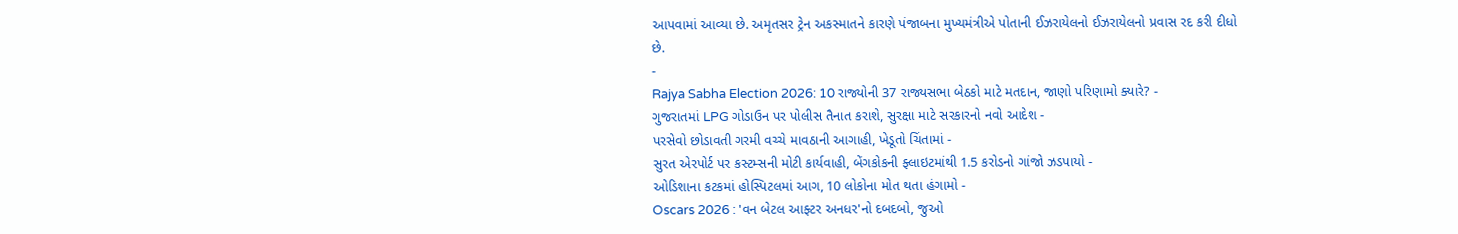આપવામાં આવ્યા છે. અમૃતસર ટ્રેન અકસ્માતને કારણે પંજાબના મુખ્યમંત્રીએ પોતાની ઈઝરાયેલનો ઈઝરાયેલનો પ્રવાસ રદ કરી દીધો છે.
-
Rajya Sabha Election 2026: 10 રાજ્યોની 37 રાજ્યસભા બેઠકો માટે મતદાન, જાણો પરિણામો ક્યારે? -
ગુજરાતમાં LPG ગોડાઉન પર પોલીસ તૈનાત કરાશે, સુરક્ષા માટે સરકારનો નવો આદેશ -
પરસેવો છોડાવતી ગરમી વચ્ચે માવઠાની આગાહી, ખેડૂતો ચિંતામાં -
સુરત એરપોર્ટ પર કસ્ટમ્સની મોટી કાર્યવાહી, બેંગકોકની ફ્લાઇટમાંથી 1.5 કરોડનો ગાંજો ઝડપાયો -
ઓડિશાના કટકમાં હોસ્પિટલમાં આગ, 10 લોકોના મોત થતા હંગામો -
Oscars 2026 : 'વન બેટલ આફ્ટર અનધર'નો દબદબો, જુઓ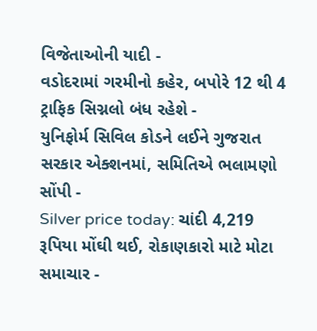વિજેતાઓની યાદી -
વડોદરામાં ગરમીનો કહેર, બપોરે 12 થી 4 ટ્રાફિક સિગ્નલો બંધ રહેશે -
યુનિફોર્મ સિવિલ કોડને લઈને ગુજરાત સરકાર એક્શનમાં, સમિતિએ ભલામણો સોંપી -
Silver price today: ચાંદી 4,219 રૂપિયા મોંઘી થઈ, રોકાણકારો માટે મોટા સમાચાર -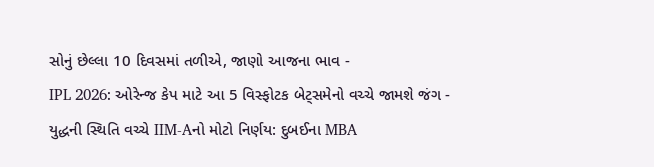સોનું છેલ્લા 10 દિવસમાં તળીએ, જાણો આજના ભાવ -
IPL 2026: ઓરેન્જ કેપ માટે આ 5 વિસ્ફોટક બેટ્સમેનો વચ્ચે જામશે જંગ -
યુદ્ધની સ્થિતિ વચ્ચે IIM-Aનો મોટો નિર્ણય: દુબઈના MBA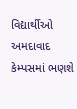વિદ્યાર્થીઓ અમદાવાદ કેમ્પસમાં ભણશે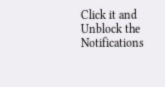Click it and Unblock the Notifications